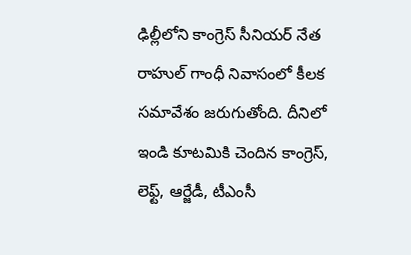ఢిల్లీలోని కాంగ్రెస్ సీనియర్ నేత రాహుల్ గాంధీ నివాసంలో కీలక సమావేశం జరుగుతోంది. దీనిలో ఇండి కూటమికి చెందిన కాంగ్రెస్, లెఫ్ట్, ఆర్జేడీ, టీఎంసీ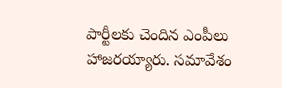పార్టీలకు చెందిన ఎంపీలు హాజరయ్యారు. సమావేశం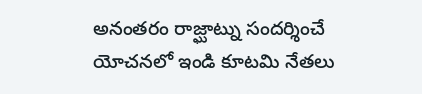అనంతరం రాజ్ఘాట్ను సందర్శించే యోచనలో ఇండి కూటమి నేతలు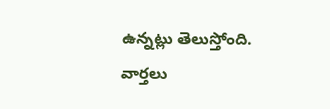ఉన్నట్లు తెలుస్తోంది.
వార్తలు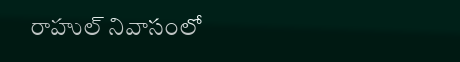రాహుల్ నివాసంలో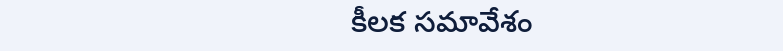కీలక సమావేశం